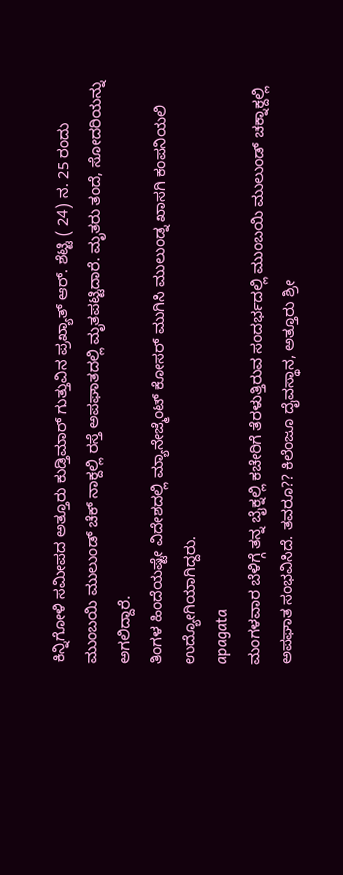ಕಿನ್ನಿಗೋಳಿ ಸಮೀಪದ ಅತ್ತೂರು ಕುಡ್ತಿಮಾರ್ ಗುತ್ತುವಿನ ಪ್ರಖ್ಯಾತ್ ಆರ್. ಶೆಟ್ಟಿ ( 24) ನ. 25 ರಂದು ಮುಂಬಯಿ ಮುಲುಂಡ್ ಚೆಕ್ ನಾಕ್ದಲ್ಲಿ ರಸ್ತೆ ಅಪಘಾತದಲ್ಲಿ ಮೃತಪಟ್ಟಿದಾರೆ. ಮೃತರು ತಂದೆ, ಸೋದರಿಯನ್ನು ಅಗಲಿದ್ದಾರೆ.
ತಿಂಗಳ ಹಿಂದೆಯಷ್ಟೇ ವಿದೇಶದಲ್ಲಿ ಮ್ಯಾನೇಜ್ಮೆಂಟ್ ಕೋಸರ್ ಮುಗಿಸಿ ಮುಲುಂಡ್ನ ಖಾಸಗಿ ಕಂಪನಿಯಲಿ ಉದ್ಯೋಗಿಯಾಗಿದ್ದರು.
apagata
ಮಂಗಳವಾರ ಬೆಳಿಗ್ಗೆ ತನ್ನ ಬೈಕ್ನಲ್ಲಿ ಕಚೇರಿಗೆ ತೆರಳುತ್ತಿರುವ ಸಂದರ್ಭದಲ್ಲಿ ಮುಂಬಯಿ ಮುಲುಂಡ್ ಚಕ್ನಾಕ್ದಲ್ಲಿ ಅಪಘಾತ ಸಂಭವಿಸಿದೆ. ತವರೂ?? ಕಿಲೆಂಜೂ ದೈವಸ್ಥಾನ, ಅತ್ತೂರು ಶ್ರೀ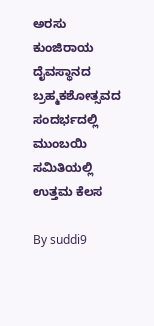ಅರಸು ಕುಂಜಿರಾಯ ದೈವಸ್ಥಾನದ ಬ್ರಹ್ಮಕಶೋತ್ಸವದ ಸಂದರ್ಭದಲ್ಲಿ ಮುಂಬಯಿ ಸಮಿತಿಯಲ್ಲಿ ಉತ್ತಮ ಕೆಲಸ

By suddi9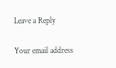Leave a Reply

Your email address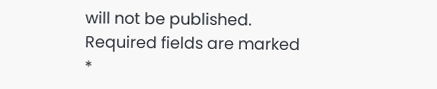will not be published. Required fields are marked *